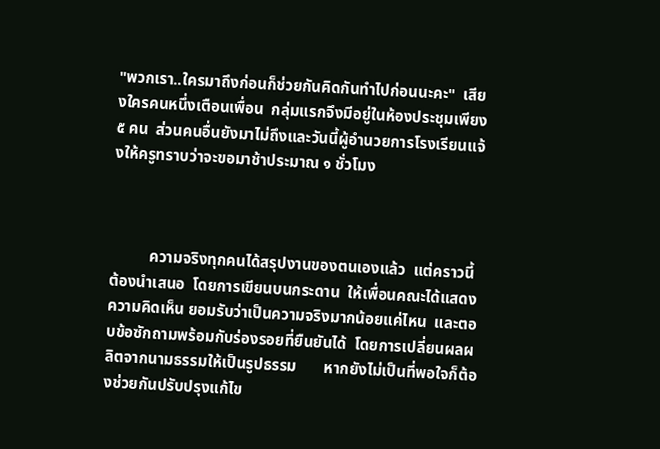"พวกเรา..ใครมาถึงก่อนก็ช่วยกันคิดกันทำไปก่อนนะคะ"  เสียงใครคนหนึ่งเตือนเพื่อน  กลุ่มแรกจึงมีอยู่ในห้องประชุมเพียง ๕ คน  ส่วนคนอื่นยังมาไม่ถึงและวันนี้ผู้อำนวยการโรงเรียนแจ้งให้ครูทราบว่าจะขอมาช้าประมาณ ๑ ชั่วโมง



          ความจริงทุกคนได้สรุปงานของตนเองแล้ว  แต่คราวนี้ต้องนำเสนอ  โดยการเขียนบนกระดาน  ให้เพื่อนคณะได้แสดงความคิดเห็น ยอมรับว่าเป็นความจริงมากน้อยแค่ไหน  และตอบข้อซักถามพร้อมกับร่องรอยที่ยืนยันได้  โดยการเปลี่ยนผลผลิตจากนามธรรมให้เป็นรูปธรรม       หากยังไม่เป็นที่พอใจก็ต้องช่วยกันปรับปรุงแก้ไข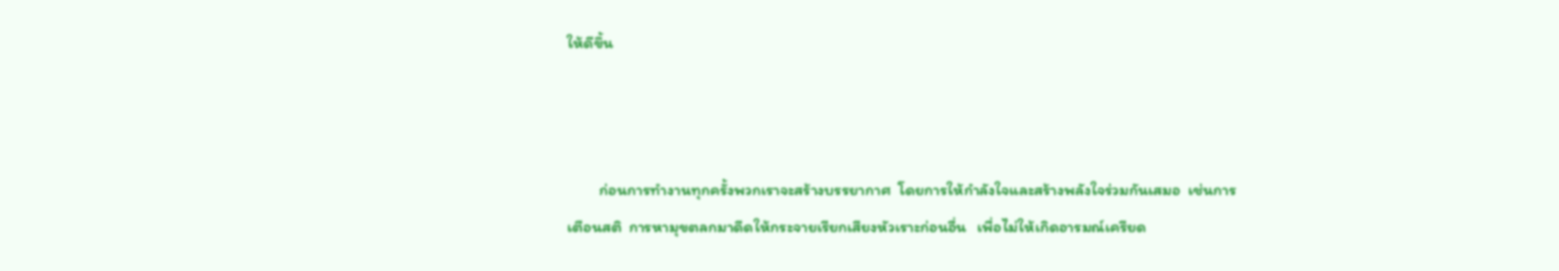ให้ดีขึ้น



         ก่อนการทำงานทุกครั้งพวกเราจะสร้างบรรยากาศ  โดยการให้กำลังใจและสร้างพลังใจร่วมกันเสมอ  เช่นการเตือนสติ  การหามุขตลกมาดีดให้กระจายเรียกเสียงหัวเราะก่อนอื่น   เพื่อไม่ให้เกิดอารมณ์เครียด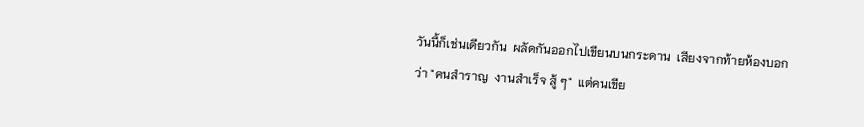วันนี้ก็เช่นเดียวกัน  ผลัดกันออกไปเขียนบนกระดาน  เสียงจากท้ายห้องบอกว่า "คนสำราญ  งานสำเร็จ สู้ ๆ"  แต่คนเขีย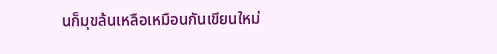นก็มุขล้นเหลือเหมือนกันเขียนใหม่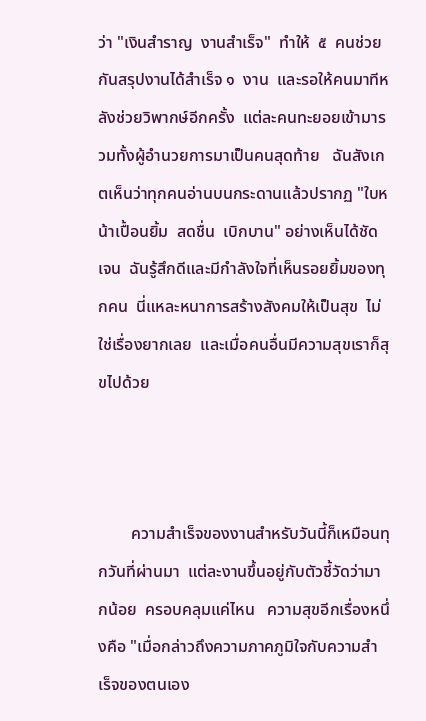ว่า "เงินสำราญ  งานสำเร็จ"  ทำให้  ๕  คนช่วยกันสรุปงานได้สำเร็จ ๑  งาน  และรอให้คนมาทีหลังช่วยวิพากษ์อีกครั้ง  แต่ละคนทะยอยเข้ามารวมทั้งผู้อำนวยการมาเป็นคนสุดท้าย   ฉันสังเกตเห็นว่าทุกคนอ่านบนกระดานแล้วปรากฏ "ใบหน้าเปื้อนยิ้ม  สดชื่น  เบิกบาน" อย่างเห็นได้ชัดเจน  ฉันรู้สึกดีและมีกำลังใจที่เห็นรอยยิ้มของทุกคน  นี่แหละหนาการสร้างสังคมให้เป็นสุข  ไม่ใช่เรื่องยากเลย  และเมื่อคนอื่นมีความสุขเราก็สุขไปด้วย



        ความสำเร็จของงานสำหรับวันนี้ก็เหมือนทุกวันที่ผ่านมา  แต่ละงานขึ้นอยู่กับตัวชี้วัดว่ามากน้อย  ครอบคลุมแค่ไหน   ความสุขอีกเรื่องหนึ่งคือ "เมื่อกล่าวถึงความภาคภูมิใจกับความสำเร็จของตนเอง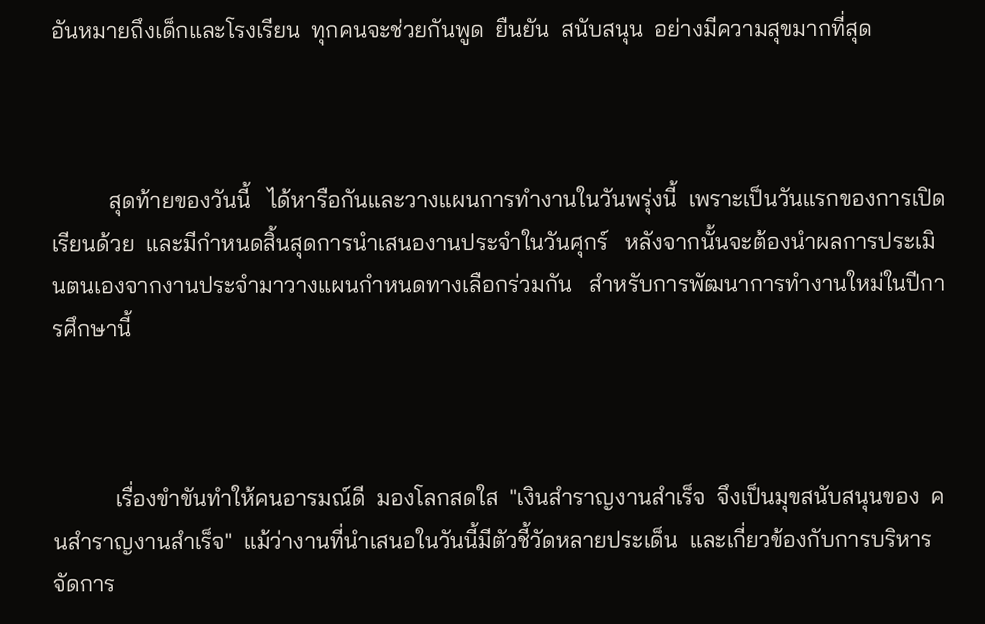อันหมายถึงเด็กและโรงเรียน  ทุกคนจะช่วยกันพูด  ยืนยัน  สนับสนุน  อย่างมีความสุขมากที่สุด



          สุดท้ายของวันนี้   ได้หารือกันและวางแผนการทำงานในวันพรุ่งนี้  เพราะเป็นวันแรกของการเปิดเรียนด้วย  และมีกำหนดสิ้นสุดการนำเสนองานประจำในวันศุกร์   หลังจากนั้นจะต้องนำผลการประเมินตนเองจากงานประจำมาวางแผนกำหนดทางเลือกร่วมกัน   สำหรับการพัฒนาการทำงานใหม่ในปีการศึกษานี้



           เรื่องขำขันทำให้คนอารมณ์ดี  มองโลกสดใส  "เงินสำราญงานสำเร็จ  จึงเป็นมุขสนับสนุนของ  คนสำราญงานสำเร็จ"  แม้ว่างานที่นำเสนอในวันนี้มีตัวชี้วัดหลายประเด็น  และเกี่ยวข้องกับการบริหารจัดการ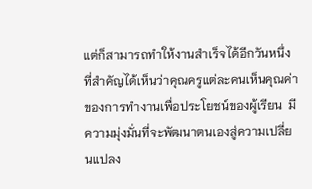แต่ก็สามารถทำให้งานสำเร็จได้อีกวันหนึ่ง   ที่สำคัญได้เห็นว่าคุณครูแต่ละคนเห็นคุณค่าของการทำงานเพื่อประโยชน์ของผู้เรียน  มีความมุ่งมั่นที่จะพัฒนาตนเองสู่ความเปลี่ยนแปลง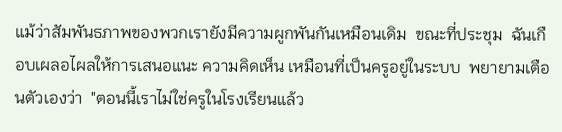แม้ว่าสัมพันธภาพของพวกเรายังมีความผูกพันกันเหมือนเดิม  ขณะที่ประชุม  ฉันเกือบเผลอไผลให้การเสนอแนะ ความคิดเห็น เหมือนที่เป็นครูอยู่ในระบบ  พยายามเตือนตัวเองว่า  "ตอนนี้เราไม่ใช่ครูในโรงเรียนแล้ว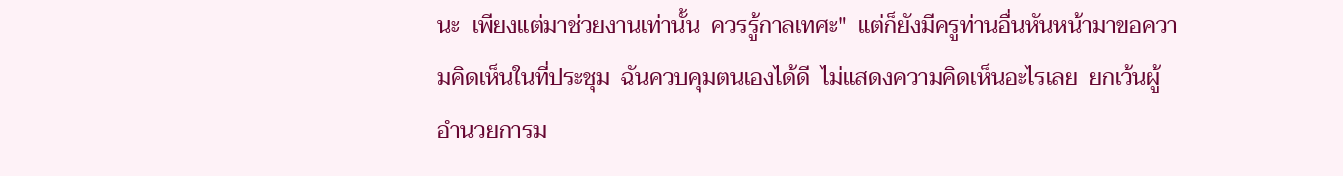นะ  เพียงแต่มาช่วยงานเท่านั้น  ควรรู้กาลเทศะ"  แต่ก็ยังมีครูท่านอื่นหันหน้ามาขอความคิดเห็นในที่ประชุม  ฉันควบคุมตนเองได้ดี  ไม่แสดงความคิดเห็นอะไรเลย  ยกเว้นผู้อำนวยการม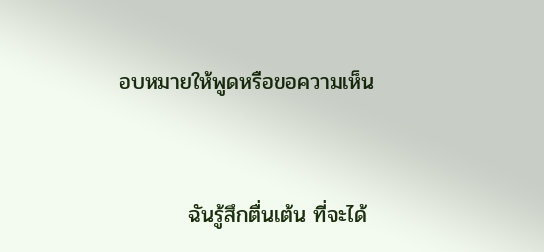อบหมายให้พูดหรือขอความเห็น



         ฉันรู้สึกตื่นเต้น ที่จะได้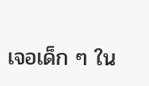เจอเด็ก ๆ ใน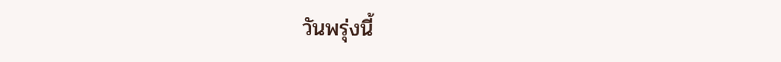วันพรุ่งนี้